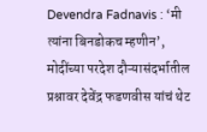Devendra Fadnavis : ‘मी त्यांना बिनडोकच म्हणीन’, मोदींच्या परदेश दौऱ्यासंदर्भातील प्रश्नावर देवेंद्र फडणवीस यांचं थेट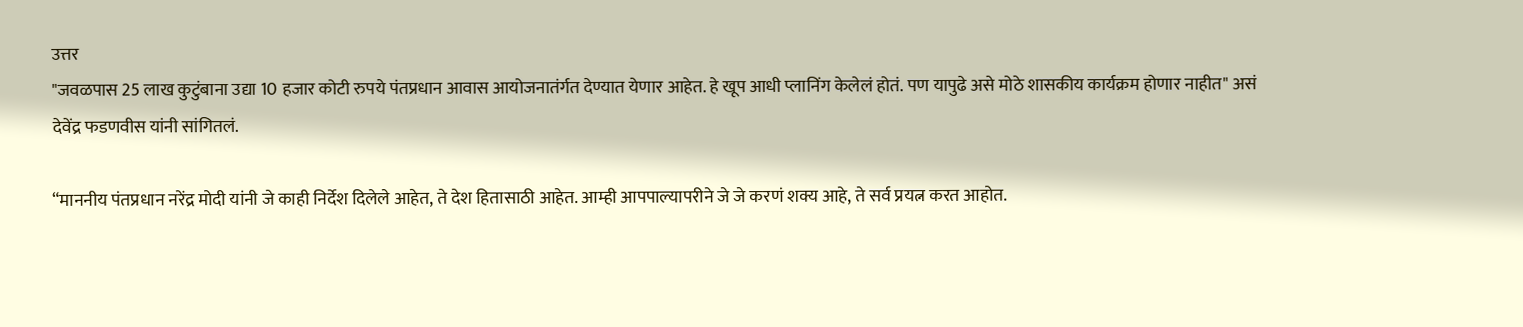उत्तर
"जवळपास 25 लाख कुटुंबाना उद्या 10 हजार कोटी रुपये पंतप्रधान आवास आयोजनातंर्गत देण्यात येणार आहेत. हे खूप आधी प्लानिंग केलेलं होतं. पण यापुढे असे मोठे शासकीय कार्यक्रम होणार नाहीत" असं देवेंद्र फडणवीस यांनी सांगितलं.

“माननीय पंतप्रधान नरेंद्र मोदी यांनी जे काही निर्देश दिलेले आहेत, ते देश हितासाठी आहेत. आम्ही आपपाल्यापरीने जे जे करणं शक्य आहे, ते सर्व प्रयत्न करत आहोत.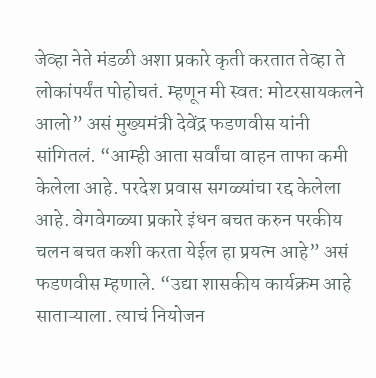जेव्हा नेते मंडळी अशा प्रकारे कृती करतात तेव्हा ते लोकांपर्यंत पोहोचतं. म्हणून मी स्वत: मोटरसायकलने आलो” असं मुख्यमंत्री देवेंद्र फडणवीस यांनी सांगितलं. “आम्ही आता सर्वांचा वाहन ताफा कमी केलेला आहे. परदेश प्रवास सगळ्यांचा रद्द केलेला आहे. वेगवेगळ्या प्रकारे इंधन बचत करुन परकीय चलन बचत कशी करता येईल हा प्रयत्न आहे” असं फडणवीस म्हणाले. “उद्या शासकीय कार्यक्रम आहे साताऱ्याला. त्याचं नियोजन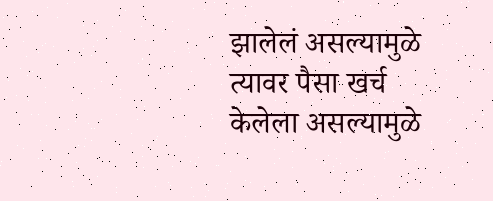झालेलं असल्यामुळे त्यावर पैसा खर्च केलेला असल्यामुळे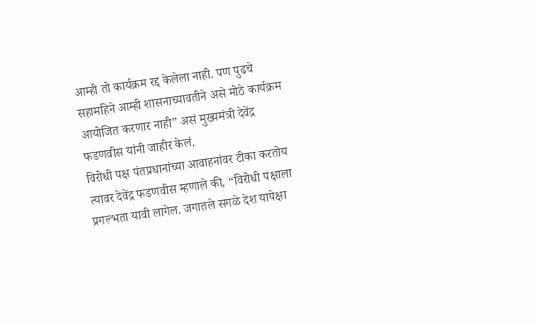आम्ही तो कार्यक्रम रद्द केलेला नाही. पण पुढचे सहामहिने आम्ही शासनाच्यावतीने असे मोठे कार्यक्रम आयोजित करणार नाही” असं मुख्यमंत्री देवेंद्र फडणवीस यांनी जाहीर केलं.
विरोधी पक्ष पंतप्रधानांच्या आवाहनांवर टीका करतोय त्यावर देवेंद्र फडणवीस म्हणाले की, “विरोधी पक्षाला प्रगल्भता यावी लागेल. जगातले सगळे देश यापेक्षा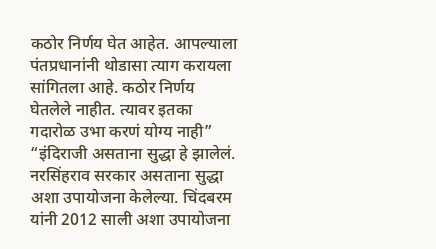कठोर निर्णय घेत आहेत. आपल्याला पंतप्रधानांनी थोडासा त्याग करायला सांगितला आहे. कठोर निर्णय घेतलेले नाहीत. त्यावर इतका गदारोळ उभा करणं योग्य नाही” “इंदिराजी असताना सुद्धा हे झालेलं. नरसिंहराव सरकार असताना सुद्धा अशा उपायोजना केलेल्या. चिंदबरम यांनी 2012 साली अशा उपायोजना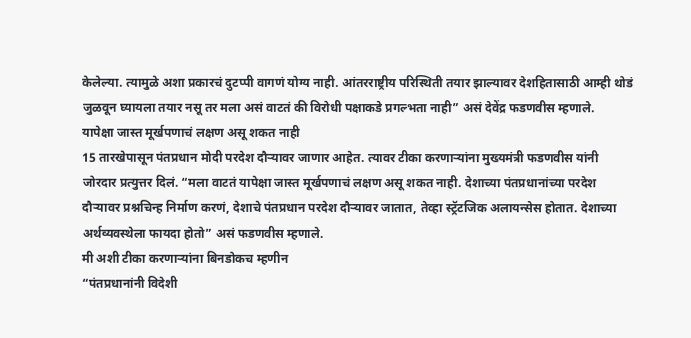केलेल्या. त्यामुळे अशा प्रकारचं दुटप्पी वागणं योग्य नाही. आंतरराष्ट्रीय परिस्थिती तयार झाल्यावर देशहितासाठी आम्ही थोडं जुळवून घ्यायला तयार नसू तर मला असं वाटतं की विरोधी पक्षाकडे प्रगल्भता नाही” असं देवेंद्र फडणवीस म्हणाले.
यापेक्षा जास्त मूर्खपणाचं लक्षण असू शकत नाही
15 तारखेपासून पंतप्रधान मोदी परदेश दौऱ्यावर जाणार आहेत. त्यावर टीका करणाऱ्यांना मुख्यमंत्री फडणवीस यांनी जोरदार प्रत्युत्तर दिलं. “मला वाटतं यापेक्षा जास्त मूर्खपणाचं लक्षण असू शकत नाही. देशाच्या पंतप्रधानांच्या परदेश दौऱ्यावर प्रश्नचिन्ह निर्माण करणं, देशाचे पंतप्रधान परदेश दौऱ्यावर जातात, तेव्हा स्ट्रॅटजिक अलायन्सेस होतात. देशाच्या अर्थव्यवस्थेला फायदा होतो” असं फडणवीस म्हणाले.
मी अशी टीका करणाऱ्यांना बिनडोकच म्हणीन
“पंतप्रधानांनी विदेशी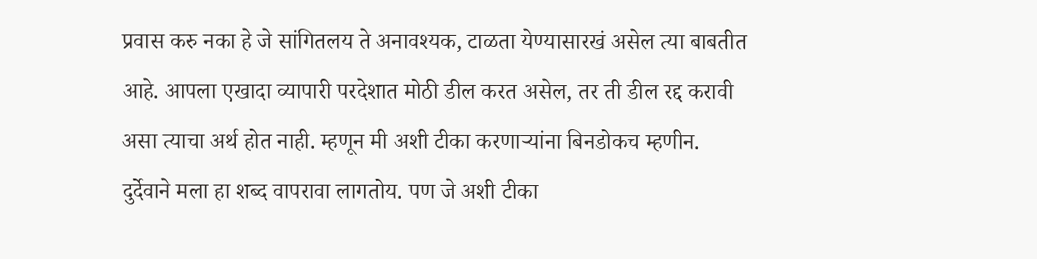प्रवास करु नका हे जे सांगितलय ते अनावश्यक, टाळता येण्यासारखं असेल त्या बाबतीत आहे. आपला एखादा व्यापारी परदेशात मोठी डील करत असेल, तर ती डील रद्द करावी असा त्याचा अर्थ होत नाही. म्हणून मी अशी टीका करणाऱ्यांना बिनडोकच म्हणीन. दुर्देवाने मला हा शब्द वापरावा लागतोय. पण जे अशी टीका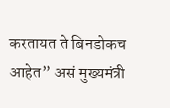करतायत ते बिनडोकच आहेत” असं मुख्यमंत्री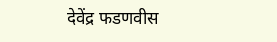देवेंद्र फडणवीस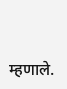म्हणाले.